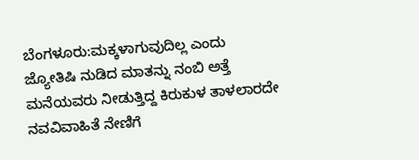ಬೆಂಗಳೂರು:ಮಕ್ಕಳಾಗುವುದಿಲ್ಲ ಎಂದು ಜ್ಯೋತಿಷಿ ನುಡಿದ ಮಾತನ್ನು ನಂಬಿ ಅತ್ತೆ ಮನೆಯವರು ನೀಡುತ್ತಿದ್ದ ಕಿರುಕುಳ ತಾಳಲಾರದೇ ನವವಿವಾಹಿತೆ ನೇಣಿಗೆ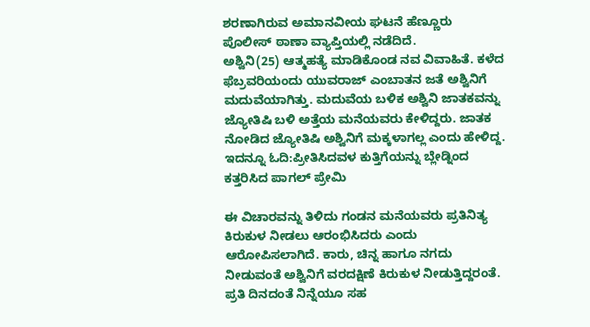ಶರಣಾಗಿರುವ ಅಮಾನವೀಯ ಘಟನೆ ಹೆಣ್ಣೂರು ಪೊಲೀಸ್ ಠಾಣಾ ವ್ಯಾಪ್ತಿಯಲ್ಲಿ ನಡೆದಿದೆ.
ಅಶ್ವಿನಿ(25) ಆತ್ಮಹತ್ಯೆ ಮಾಡಿಕೊಂಡ ನವ ವಿವಾಹಿತೆ. ಕಳೆದ ಫೆಬ್ರವರಿಯಂದು ಯುವರಾಜ್ ಎಂಬಾತನ‌ ಜತೆ ಅಶ್ವಿನಿಗೆ ಮದುವೆಯಾಗಿತ್ತು. ಮದುವೆಯ ಬಳಿಕ‌ ಅಶ್ವಿನಿ ಜಾತಕವನ್ನು ಜ್ಯೋತಿಷಿ ಬಳಿ ಅತ್ತೆಯ ಮನೆಯವರು ಕೇಳಿದ್ದರು. ಜಾತಕ ನೋಡಿದ ಜ್ಯೋತಿಷಿ ಅಶ್ವಿನಿಗೆ ಮಕ್ಕಳಾಗಲ್ಲ ಎಂದು ಹೇಳಿದ್ದ.
ಇದನ್ನೂ ಓದಿ:ಪ್ರೀತಿಸಿದವಳ ಕುತ್ತಿಗೆಯನ್ನು ಬ್ಲೇಡ್ನಿಂದ ಕತ್ತರಿಸಿದ ಪಾಗಲ್ ಪ್ರೇಮಿ

ಈ ವಿಚಾರವನ್ನು ತಿಳಿದು ಗಂಡನ ಮನೆಯವರು ಪ್ರತಿನಿತ್ಯ ಕಿರುಕುಳ ನೀಡಲು ಆರಂಭಿಸಿದರು ಎಂದು ಆರೋಪಿಸಲಾಗಿದೆ. ಕಾರು, ಚಿನ್ನ ಹಾಗೂ ನಗದು ನೀಡುವಂತೆ ಅಶ್ವಿನಿಗೆ ವರದಕ್ಷಿಣೆ ಕಿರುಕುಳ ನೀಡುತ್ತಿದ್ದರಂತೆ. ಪ್ರತಿ ದಿನದಂತೆ ನಿನ್ನೆಯೂ ಸಹ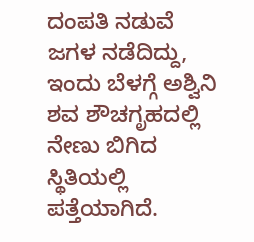ದಂಪತಿ ನಡುವೆ ಜಗಳ ನಡೆದಿದ್ದು, ಇಂದು ಬೆಳಗ್ಗೆ ಅಶ್ವಿನಿ ಶವ ಶೌಚಗೃಹದಲ್ಲಿ ನೇಣು ಬಿಗಿದ ಸ್ಥಿತಿಯಲ್ಲಿ ಪತ್ತೆಯಾಗಿದೆ.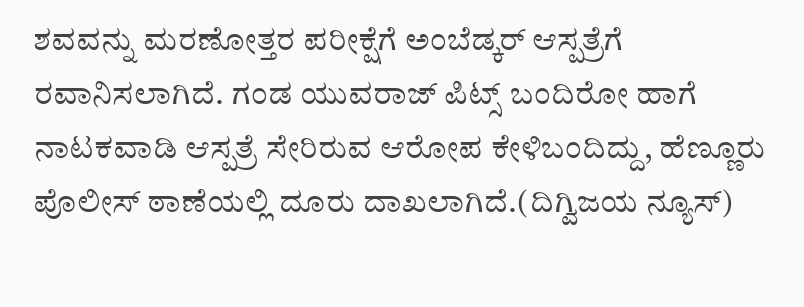ಶವವನ್ನು ಮರಣೋತ್ತರ ಪರೀಕ್ಷೆಗೆ ಅಂಬೆಡ್ಕರ್ ಆಸ್ಪತ್ರೆಗೆ ರವಾನಿಸಲಾಗಿದೆ. ಗಂಡ ಯುವರಾಜ್ ಪಿಟ್ಸ್ ಬಂದಿರೋ ಹಾಗೆ ನಾಟಕವಾಡಿ ಆಸ್ಪತ್ರೆ ಸೇರಿರುವ ಆರೋಪ ಕೇಳಿಬಂದಿದ್ದು, ಹೆಣ್ಣೂರು ಪೊಲೀಸ್ ಠಾಣೆಯಲ್ಲಿ ದೂರು ದಾಖಲಾಗಿದೆ.(ದಿಗ್ವಿಜಯ ನ್ಯೂಸ್)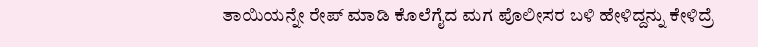ತಾಯಿಯನ್ನೇ ರೇಪ್ ಮಾಡಿ ಕೊಲೆಗೈದ ಮಗ ಪೊಲೀಸರ ಬಳಿ ಹೇಳಿದ್ದನ್ನು ಕೇಳಿದ್ರೆ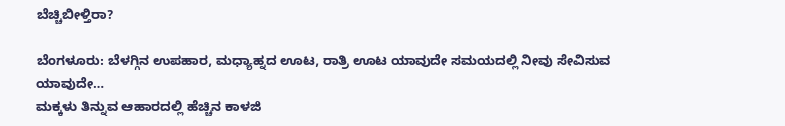ಬೆಚ್ಚಿಬೀಳ್ತಿರಾ?

ಬೆಂಗಳೂರು: ಬೆಳಗ್ಗಿನ ಉಪಹಾರ, ಮಧ್ಯಾಹ್ನದ ಊಟ, ರಾತ್ರಿ ಊಟ ಯಾವುದೇ ಸಮಯದಲ್ಲಿ ನೀವು ಸೇವಿಸುವ ಯಾವುದೇ…
ಮಕ್ಕಳು ತಿನ್ನುವ ಆಹಾರದಲ್ಲಿ ಹೆಚ್ಚಿನ ಕಾಳಜಿ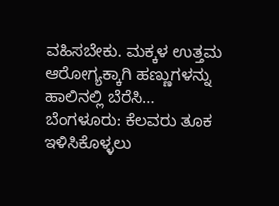ವಹಿಸಬೇಕು. ಮಕ್ಕಳ ಉತ್ತಮ ಆರೋಗ್ಯಕ್ಕಾಗಿ ಹಣ್ಣುಗಳನ್ನು ಹಾಲಿನಲ್ಲಿ ಬೆರೆಸಿ…
ಬೆಂಗಳೂರು: ಕೆಲವರು ತೂಕ ಇಳಿಸಿಕೊಳ್ಳಲು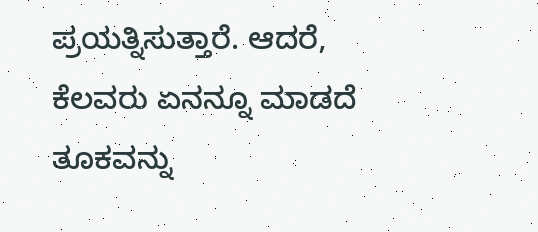ಪ್ರಯತ್ನಿಸುತ್ತಾರೆ. ಆದರೆ, ಕೆಲವರು ಏನನ್ನೂ ಮಾಡದೆ ತೂಕವನ್ನು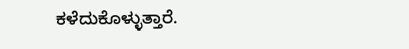ಕಳೆದುಕೊಳ್ಳುತ್ತಾರೆ.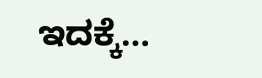ಇದಕ್ಕೆ…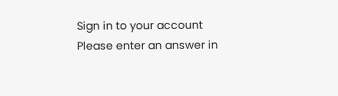Sign in to your account
Please enter an answer in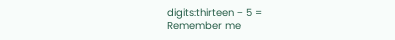digits:thirteen − 5 =
Remember me